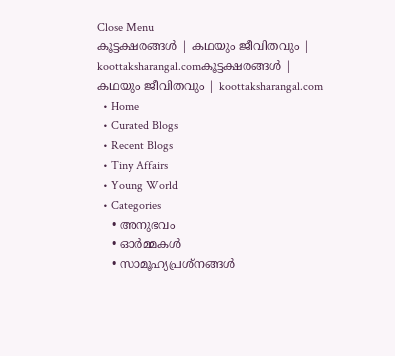Close Menu
കൂട്ടക്ഷരങ്ങൾ | കഥയും ജീവിതവും | koottaksharangal.comകൂട്ടക്ഷരങ്ങൾ | കഥയും ജീവിതവും | koottaksharangal.com
  • Home
  • Curated Blogs
  • Recent Blogs
  • Tiny Affairs
  • Young World
  • Categories
    • അനുഭവം
    • ഓർമ്മകൾ
    • സാമൂഹ്യപ്രശ്നങ്ങൾ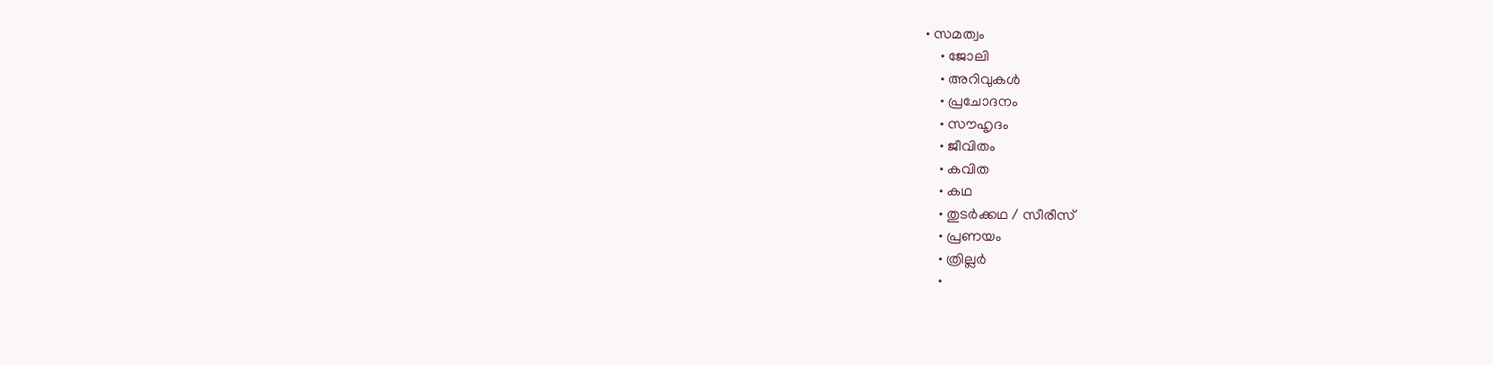• സമത്വം
    • ജോലി
    • അറിവുകൾ
    • പ്രചോദനം
    • സൗഹൃദം
    • ജീവിതം
    • കവിത
    • കഥ
    • തുടർക്കഥ / സീരീസ്
    • പ്രണയം
    • ത്രില്ലർ
    •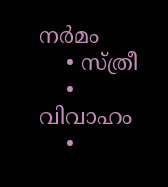നര്‍മം
    • സ്ത്രീ
    • വിവാഹം
    •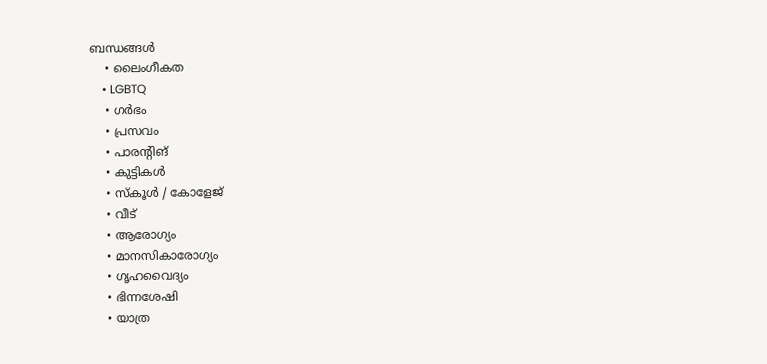ബന്ധങ്ങൾ
    • ലൈംഗീകത
    • LGBTQ
    • ഗർഭം
    • പ്രസവം
    • പാരന്റിങ്
    • കുട്ടികൾ
    • സ്‌കൂൾ / കോളേജ്
    • വീട്
    • ആരോഗ്യം
    • മാനസികാരോഗ്യം
    • ഗൃഹവൈദ്യം
    • ഭിന്നശേഷി
    • യാത്ര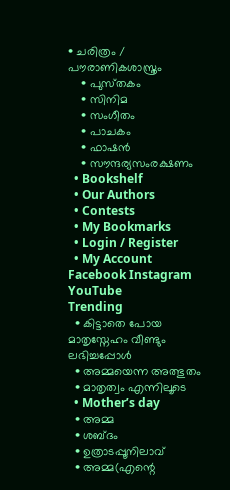• ചരിത്രം / പൗരാണികശാസ്ത്രം
    • പുസ്‌തകം
    • സിനിമ
    • സംഗീതം
    • പാചകം
    • ഫാഷൻ
    • സൗന്ദര്യസംരക്ഷണം
  • Bookshelf
  • Our Authors
  • Contests
  • My Bookmarks
  • Login / Register
  • My Account
Facebook Instagram YouTube
Trending
  • കിട്ടാതെ പോയ മാതൃസ്നേഹം വീണ്ടും ലഭിച്ചപ്പോൾ
  • അമ്മയെന്ന അത്ഭുതം
  • മാതൃത്വം എന്നിലൂടെ
  • Mother’s day
  • അമ്മ
  • ശബ്ദം
  • ഉത്രാടപ്പൂനിലാവ്
  • അമ്മ(എന്റെ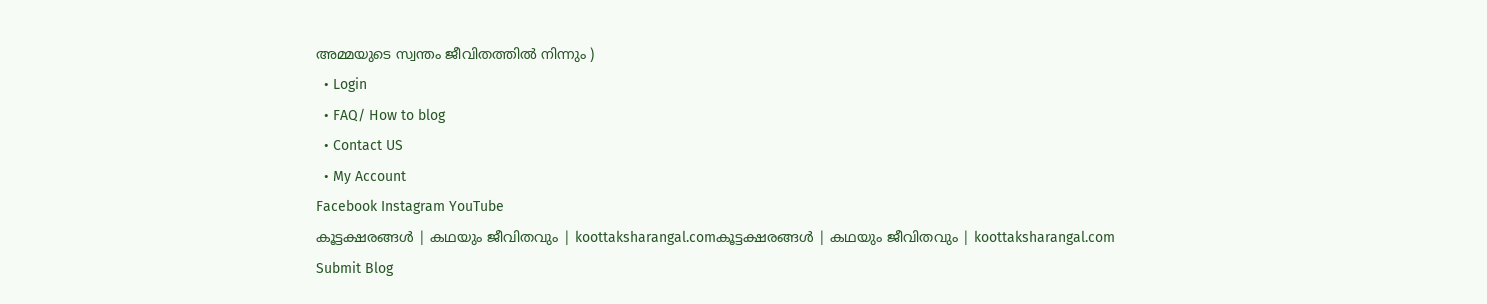അമ്മയുടെ സ്വന്തം ജീവിതത്തിൽ നിന്നും )
  • Login
  • FAQ/ How to blog
  • Contact US
  • My Account
Facebook Instagram YouTube
കൂട്ടക്ഷരങ്ങൾ | കഥയും ജീവിതവും | koottaksharangal.comകൂട്ടക്ഷരങ്ങൾ | കഥയും ജീവിതവും | koottaksharangal.com
Submit Blog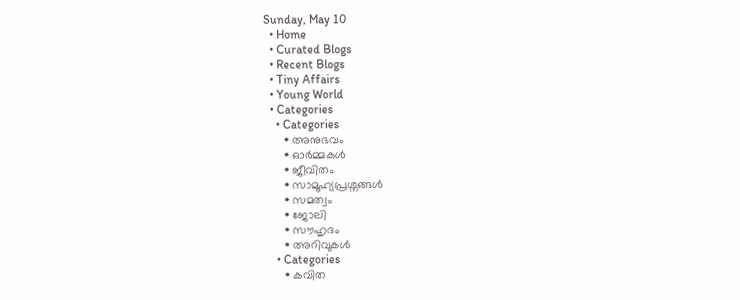Sunday, May 10
  • Home
  • Curated Blogs
  • Recent Blogs
  • Tiny Affairs
  • Young World
  • Categories
    • Categories
      • അനുഭവം
      • ഓർമ്മകൾ
      • ജീവിതം
      • സാമൂഹ്യപ്രശ്നങ്ങൾ
      • സമത്വം
      • ജോലി
      • സൗഹൃദം
      • അറിവുകൾ
    • Categories
      • കവിത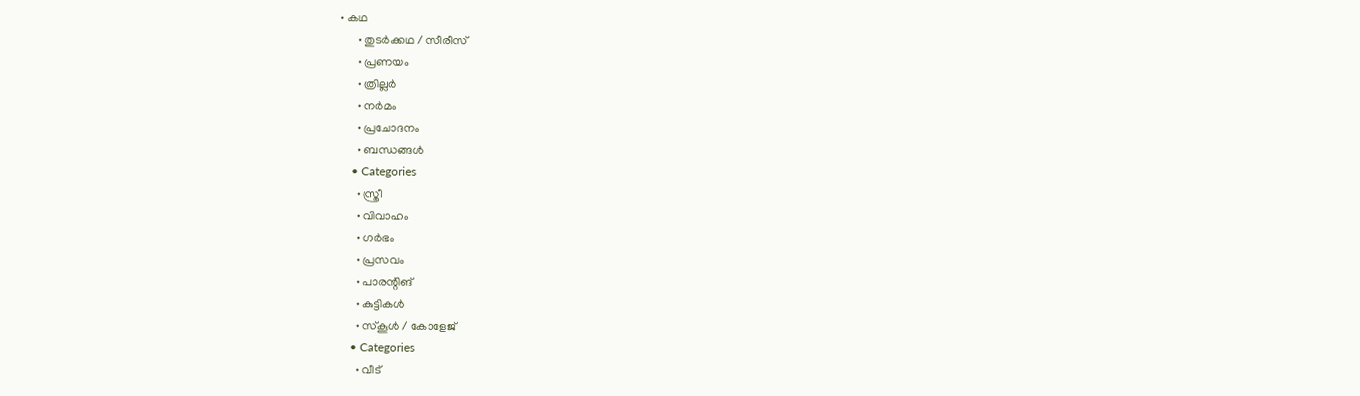• കഥ
      • തുടർക്കഥ / സീരീസ്
      • പ്രണയം
      • ത്രില്ലർ
      • നര്‍മം
      • പ്രചോദനം
      • ബന്ധങ്ങൾ
    • Categories
      • സ്ത്രീ
      • വിവാഹം
      • ഗർഭം
      • പ്രസവം
      • പാരന്റിങ്
      • കുട്ടികൾ
      • സ്‌കൂൾ / കോളേജ്
    • Categories
      • വീട്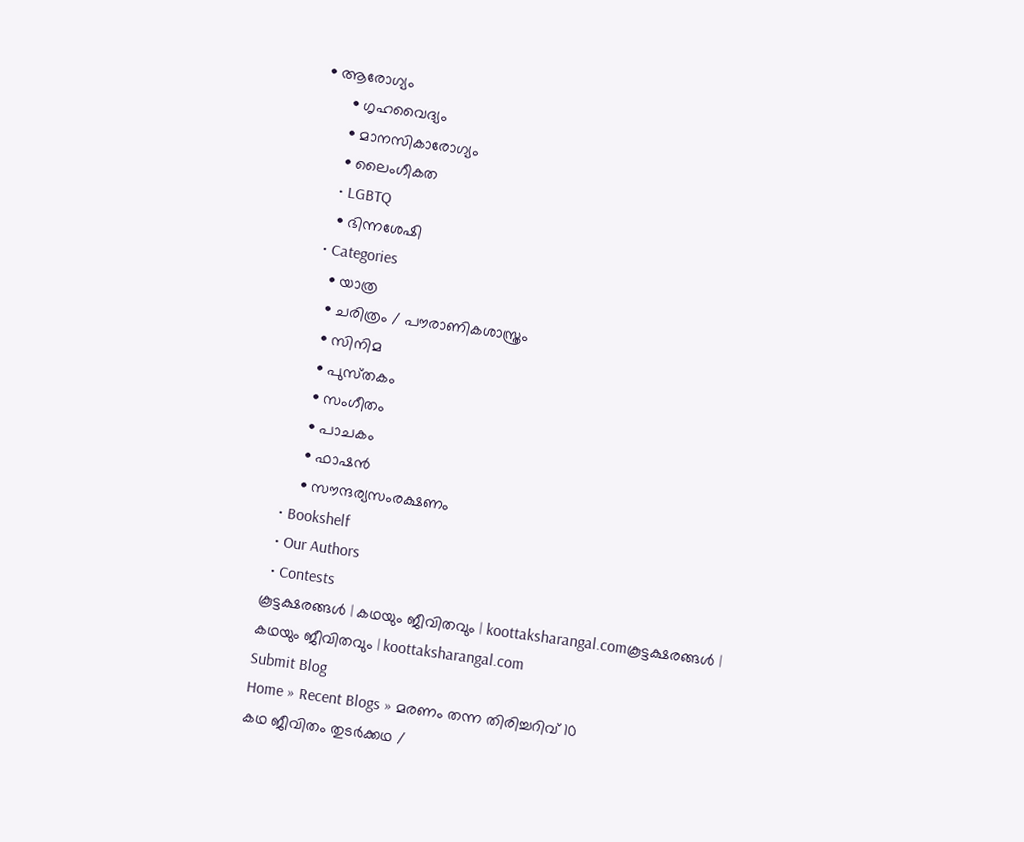• ആരോഗ്യം
      • ഗൃഹവൈദ്യം
      • മാനസികാരോഗ്യം
      • ലൈംഗീകത
      • LGBTQ
      • ഭിന്നശേഷി
    • Categories
      • യാത്ര
      • ചരിത്രം / പൗരാണികശാസ്ത്രം
      • സിനിമ
      • പുസ്‌തകം
      • സംഗീതം
      • പാചകം
      • ഫാഷൻ
      • സൗന്ദര്യസംരക്ഷണം
  • Bookshelf
  • Our Authors
  • Contests
കൂട്ടക്ഷരങ്ങൾ | കഥയും ജീവിതവും | koottaksharangal.comകൂട്ടക്ഷരങ്ങൾ | കഥയും ജീവിതവും | koottaksharangal.com
Submit Blog
Home » Recent Blogs » മരണം തന്ന തിരിച്ചറിവ് 10
കഥ ജീവിതം തുടർക്കഥ /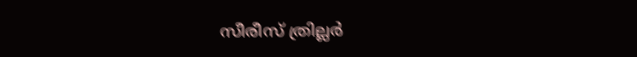സീരീസ് ത്രില്ലർ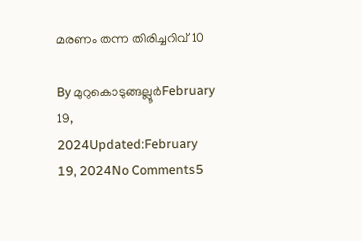മരണം തന്ന തിരിച്ചറിവ് 10

By മുറുകൊടുങ്ങല്ലൂർFebruary 19, 2024Updated:February 19, 2024No Comments5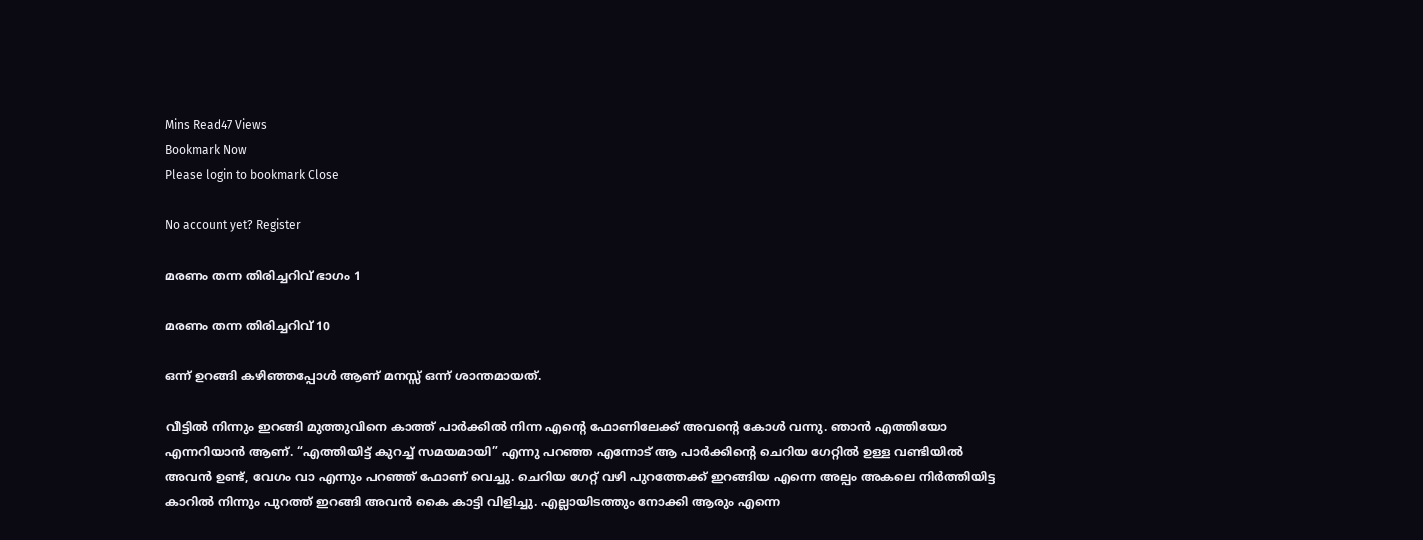Mins Read47 Views
Bookmark Now
Please login to bookmark Close

No account yet? Register

മരണം തന്ന തിരിച്ചറിവ് ഭാഗം 1

മരണം തന്ന തിരിച്ചറിവ് 10

ഒന്ന് ഉറങ്ങി കഴിഞ്ഞപ്പോൾ ആണ് മനസ്സ് ഒന്ന് ശാന്തമായത്.

വീട്ടിൽ നിന്നും ഇറങ്ങി മുത്തുവിനെ കാത്ത് പാർക്കിൽ നിന്ന എന്റെ ഫോണിലേക്ക് അവന്റെ കോൾ വന്നു. ഞാൻ എത്തിയോ എന്നറിയാൻ ആണ്. “എത്തിയിട്ട് കുറച്ച് സമയമായി” എന്നു പറഞ്ഞ എന്നോട് ആ പാർക്കിന്റെ ചെറിയ ഗേറ്റിൽ ഉള്ള വണ്ടിയിൽ അവൻ ഉണ്ട്, വേഗം വാ എന്നും പറഞ്ഞ് ഫോണ് വെച്ചു. ചെറിയ ഗേറ്റ് വഴി പുറത്തേക്ക് ഇറങ്ങിയ എന്നെ അല്പം അകലെ നിർത്തിയിട്ട കാറിൽ നിന്നും പുറത്ത് ഇറങ്ങി അവൻ കൈ കാട്ടി വിളിച്ചു. എല്ലായിടത്തും നോക്കി ആരും എന്നെ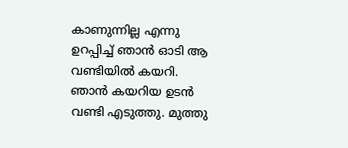കാണുന്നില്ല എന്നു ഉറപ്പിച്ച് ഞാൻ ഓടി ആ വണ്ടിയിൽ കയറി. ഞാൻ കയറിയ ഉടൻ വണ്ടി എടുത്തു. മുത്തു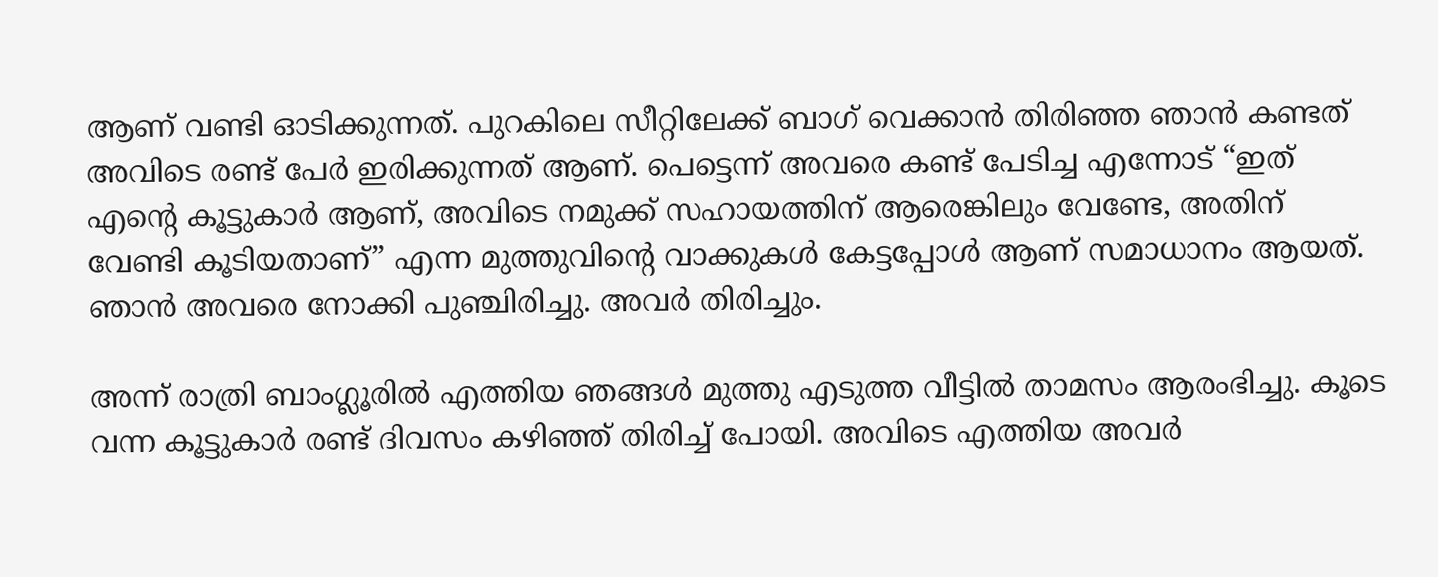ആണ് വണ്ടി ഓടിക്കുന്നത്. പുറകിലെ സീറ്റിലേക്ക് ബാഗ് വെക്കാൻ തിരിഞ്ഞ ഞാൻ കണ്ടത് അവിടെ രണ്ട് പേർ ഇരിക്കുന്നത് ആണ്. പെട്ടെന്ന് അവരെ കണ്ട് പേടിച്ച എന്നോട് “ഇത് എന്റെ കൂട്ടുകാർ ആണ്, അവിടെ നമുക്ക് സഹായത്തിന് ആരെങ്കിലും വേണ്ടേ, അതിന് വേണ്ടി കൂടിയതാണ്” എന്ന മുത്തുവിന്റെ വാക്കുകൾ കേട്ടപ്പോൾ ആണ് സമാധാനം ആയത്. ഞാൻ അവരെ നോക്കി പുഞ്ചിരിച്ചു. അവർ തിരിച്ചും.

അന്ന് രാത്രി ബാംഗ്ലൂരിൽ എത്തിയ ഞങ്ങൾ മുത്തു എടുത്ത വീട്ടിൽ താമസം ആരംഭിച്ചു. കൂടെ വന്ന കൂട്ടുകാർ രണ്ട് ദിവസം കഴിഞ്ഞ് തിരിച്ച് പോയി. അവിടെ എത്തിയ അവർ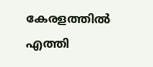കേരളത്തിൽ എത്തി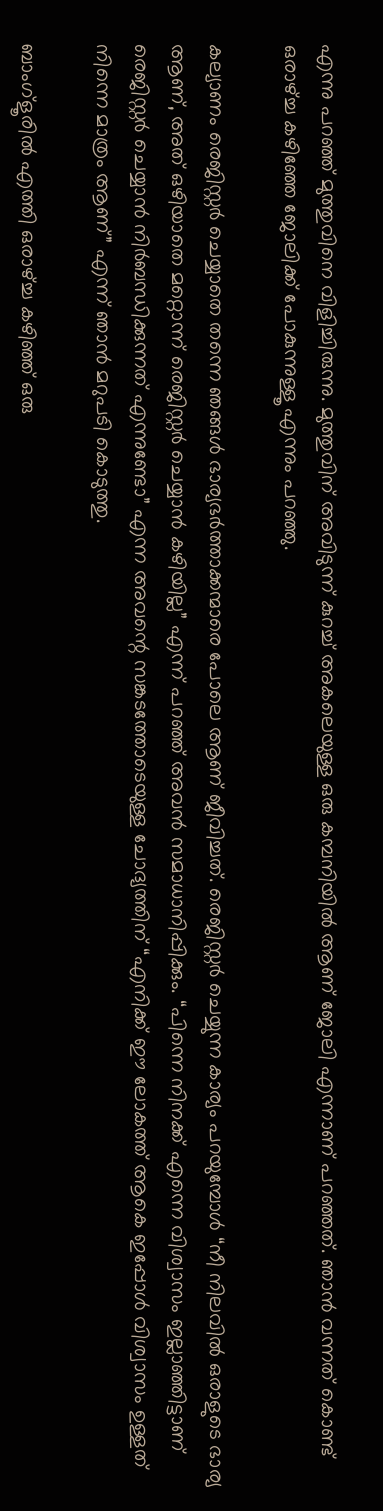എന്നു പറഞ്ഞ് മുത്തുവിനെ വിളിച്ചിരുന്നു. മുത്തുവിന് അവിടുന്ന് കുറച്ച് അകലെയുള്ള ഒരു കമ്പനിയിൽ ആണ് ജോലി എന്നാണ് പറഞ്ഞത്. ഞാൻ വന്നത് കൊണ്ട് ഒരാഴ്‌ച്ച കഴിഞ്ഞേ ജോലിക്ക് പോകുന്നുള്ളൂ എന്നും പറഞ്ഞു.

കല്യാണം രെജിസ്റ്റർ ചെയ്യാതെ തന്നെ ഞങ്ങൾ ഭാര്യഭർത്താക്കന്മാരെ പോലെ ആണ് ജീവിച്ചത്. രെജിസ്റ്റർ ചെയ്യുന്ന കാര്യം പറയുമ്പോൾ “നീ നിലവിൽ ഒരാളുടെ ഭാര്യ ആണ്, അത് ഒഴിയാതെ മറ്റൊന്ന് രെജിസ്റ്റർ ചെയ്യാൻ കഴിയില്ല” എന്ന് പറഞ്ഞ് അവൻ സമാധാനിപ്പിക്കും. “പിന്നെ നിനക്ക് എന്നെ വിശ്വാസം ഇല്ലാഞ്ഞിട്ടാണ് രെജിസ്റ്റർ ചെയ്യാൻ നിർബന്ധിക്കുന്നത് എന്നുണ്ടോ” എന്ന അവന്റെ സങ്കടത്തോടെയുള്ള ചോദ്യത്തിന് “എനിക്ക് ഈ ലോകത്ത് ആകെ ഇപ്പോൾ വിശ്വാസം ഉള്ളത് നിന്നെ മാത്രം ആണ്” എന്ന് ഞാൻ മറുപടി കൊടുത്തു.

ബാംഗ്ളൂരിൽ എത്തി ഒരാഴ്ച്ച കഴിഞ്ഞ് ഒരു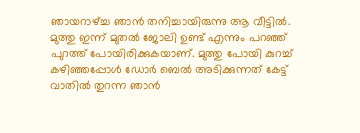ഞായറാഴ്ച്ച ഞാൻ തനിച്ചായിരുന്നു ആ വീട്ടിൽ. മുത്തു ഇന്ന് മുതൽ ജോലി ഉണ്ട് എന്നും പറഞ്ഞ് പുറത്ത് പോയിരിക്കുകയാണ്. മുത്തു പോയി കുറച്ച് കഴിഞ്ഞപ്പോൾ ഡോർ ബെൽ അടിക്കുന്നത് കേട്ട് വാതിൽ തുറന്ന ഞാൻ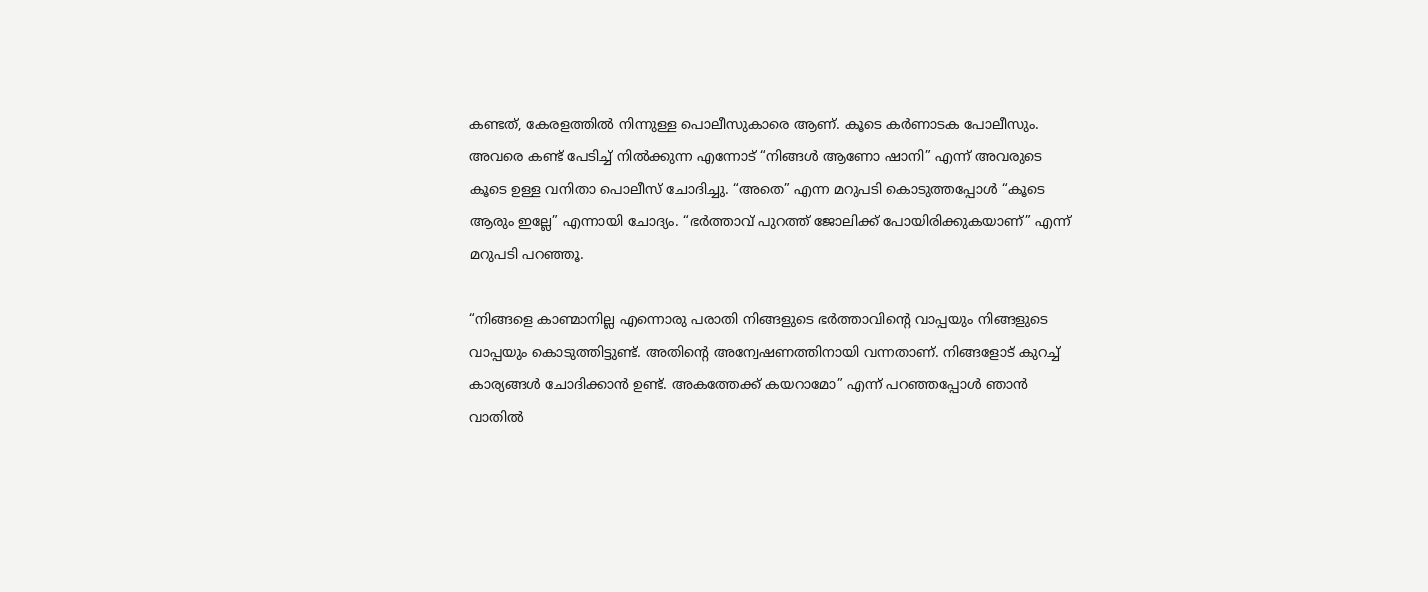കണ്ടത്, കേരളത്തിൽ നിന്നുള്ള പൊലീസുകാരെ ആണ്. കൂടെ കർണാടക പോലീസും. അവരെ കണ്ട് പേടിച്ച് നിൽക്കുന്ന എന്നോട് “നിങ്ങൾ ആണോ ഷാനി” എന്ന് അവരുടെ കൂടെ ഉള്ള വനിതാ പൊലീസ് ചോദിച്ചു. “അതെ” എന്ന മറുപടി കൊടുത്തപ്പോൾ “കൂടെ ആരും ഇല്ലേ” എന്നായി ചോദ്യം. “ഭർത്താവ് പുറത്ത് ജോലിക്ക് പോയിരിക്കുകയാണ്” എന്ന് മറുപടി പറഞ്ഞൂ.

“നിങ്ങളെ കാണ്മാനില്ല എന്നൊരു പരാതി നിങ്ങളുടെ ഭർത്താവിന്റെ വാപ്പയും നിങ്ങളുടെ വാപ്പയും കൊടുത്തിട്ടുണ്ട്. അതിന്റെ അന്വേഷണത്തിനായി വന്നതാണ്. നിങ്ങളോട് കുറച്ച് കാര്യങ്ങൾ ചോദിക്കാൻ ഉണ്ട്. അകത്തേക്ക് കയറാമോ” എന്ന് പറഞ്ഞപ്പോൾ ഞാൻ വാതിൽ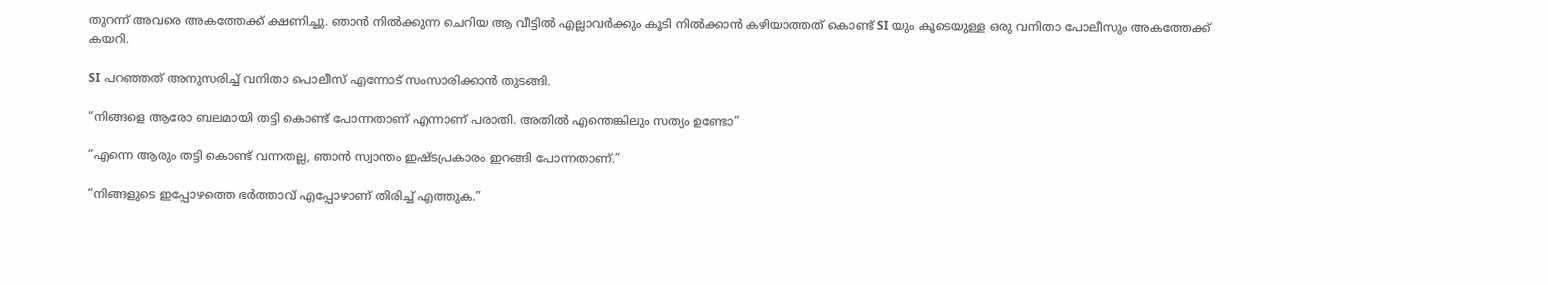തുറന്ന് അവരെ അകത്തേക്ക് ക്ഷണിച്ചു. ഞാൻ നിൽക്കുന്ന ചെറിയ ആ വീട്ടിൽ എല്ലാവർക്കും കൂടി നിൽക്കാൻ കഴിയാത്തത് കൊണ്ട് SI യും കൂടെയുള്ള ഒരു വനിതാ പോലീസും അകത്തേക്ക് കയറി.

SI പറഞ്ഞത് അനുസരിച്ച് വനിതാ പൊലീസ് എന്നോട് സംസാരിക്കാൻ തുടങ്ങി.

“നിങ്ങളെ ആരോ ബലമായി തട്ടി കൊണ്ട് പോന്നതാണ് എന്നാണ് പരാതി. അതിൽ എന്തെങ്കിലും സത്യം ഉണ്ടോ”

“എന്നെ ആരും തട്ടി കൊണ്ട് വന്നതല്ല, ഞാൻ സ്വാന്തം ഇഷ്ടപ്രകാരം ഇറങ്ങി പോന്നതാണ്.”

“നിങ്ങളുടെ ഇപ്പോഴത്തെ ഭർത്താവ് എപ്പോഴാണ് തിരിച്ച് എത്തുക.”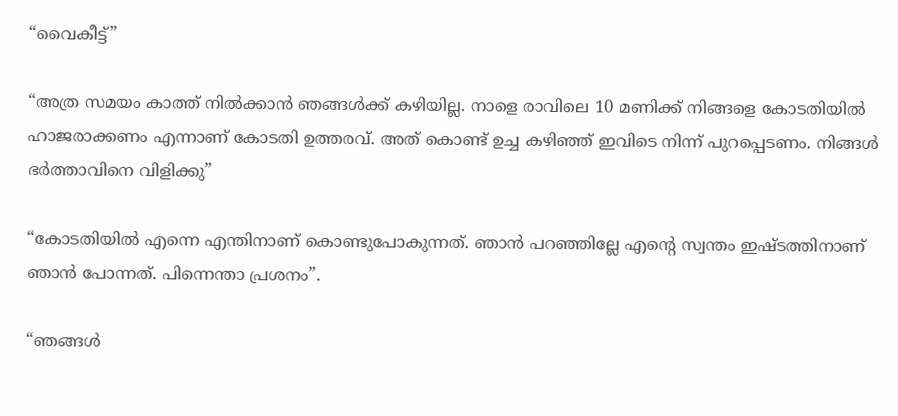“വൈകീട്ട്”

“അത്ര സമയം കാത്ത് നിൽക്കാൻ ഞങ്ങൾക്ക് കഴിയില്ല. നാളെ രാവിലെ 10 മണിക്ക് നിങ്ങളെ കോടതിയിൽ ഹാജരാക്കണം എന്നാണ് കോടതി ഉത്തരവ്. അത് കൊണ്ട് ഉച്ച കഴിഞ്ഞ് ഇവിടെ നിന്ന് പുറപ്പെടണം. നിങ്ങൾ ഭർത്താവിനെ വിളിക്കു”

“കോടതിയിൽ എന്നെ എന്തിനാണ് കൊണ്ടുപോകുന്നത്. ഞാൻ പറഞ്ഞില്ലേ എന്റെ സ്വന്തം ഇഷ്ടത്തിനാണ് ഞാൻ പോന്നത്. പിന്നെന്താ പ്രശനം”.

“ഞങ്ങൾ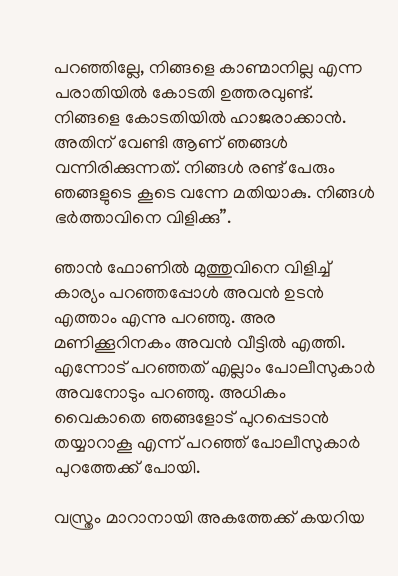പറഞ്ഞില്ലേ, നിങ്ങളെ കാണ്മാനില്ല എന്ന പരാതിയിൽ കോടതി ഉത്തരവുണ്ട്. നിങ്ങളെ കോടതിയിൽ ഹാജരാക്കാൻ. അതിന് വേണ്ടി ആണ് ഞങ്ങൾ വന്നിരിക്കുന്നത്. നിങ്ങൾ രണ്ട് പേരും ഞങ്ങളുടെ കൂടെ വന്നേ മതിയാകു. നിങ്ങൾ ഭർത്താവിനെ വിളിക്കു”.

ഞാൻ ഫോണിൽ മുത്തുവിനെ വിളിച്ച് കാര്യം പറഞ്ഞപ്പോൾ അവൻ ഉടൻ എത്താം എന്നു പറഞ്ഞു. അര മണിക്കൂറിനകം അവൻ വീട്ടിൽ എത്തി. എന്നോട് പറഞ്ഞത് എല്ലാം പോലീസുകാർ അവനോടും പറഞ്ഞു. അധികം വൈകാതെ ഞങ്ങളോട് പുറപ്പെടാൻ തയ്യാറാകൂ എന്ന് പറഞ്ഞ് പോലീസുകാർ പുറത്തേക്ക് പോയി.

വസ്ത്രം മാറാനായി അകത്തേക്ക് കയറിയ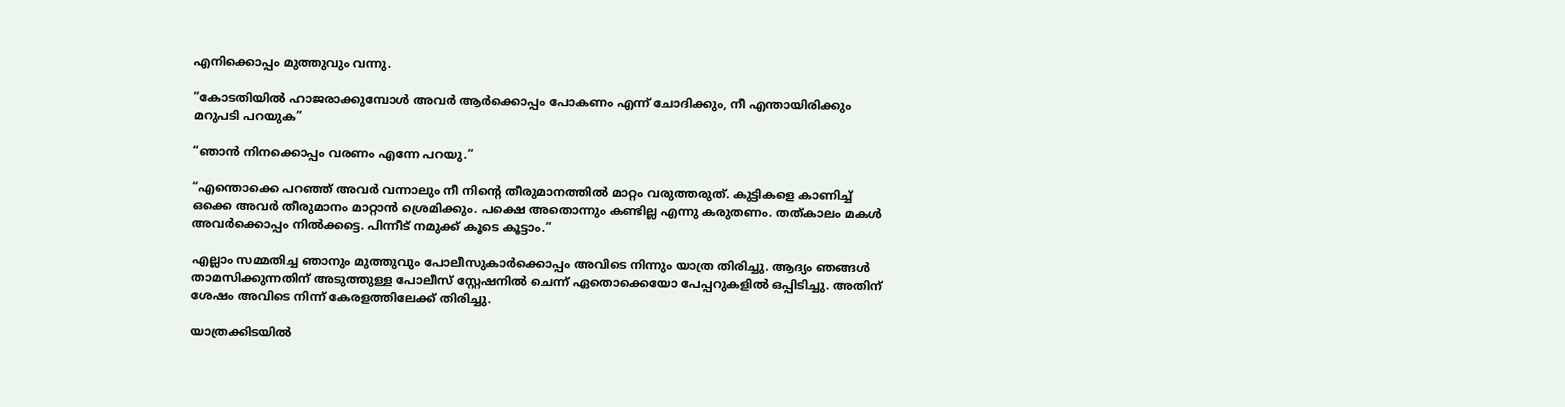എനിക്കൊപ്പം മുത്തുവും വന്നു.

“കോടതിയിൽ ഹാജരാക്കുമ്പോൾ അവർ ആർക്കൊപ്പം പോകണം എന്ന് ചോദിക്കും, നീ എന്തായിരിക്കും മറുപടി പറയുക”

“ഞാൻ നിനക്കൊപ്പം വരണം എന്നേ പറയു.”

“എന്തൊക്കെ പറഞ്ഞ് അവർ വന്നാലും നീ നിന്റെ തീരുമാനത്തിൽ മാറ്റം വരുത്തരുത്. കുട്ടികളെ കാണിച്ച് ഒക്കെ അവർ തീരുമാനം മാറ്റാൻ ശ്രെമിക്കും. പക്ഷെ അതൊന്നും കണ്ടില്ല എന്നു കരുതണം. തത്കാലം മകൾ അവർക്കൊപ്പം നിൽക്കട്ടെ. പിന്നീട് നമുക്ക് കൂടെ കൂട്ടാം.”

എല്ലാം സമ്മതിച്ച ഞാനും മുത്തുവും പോലീസുകാർക്കൊപ്പം അവിടെ നിന്നും യാത്ര തിരിച്ചു. ആദ്യം ഞങ്ങൾ താമസിക്കുന്നതിന് അടുത്തുള്ള പോലീസ് സ്റ്റേഷനിൽ ചെന്ന് ഏതൊക്കെയോ പേപ്പറുകളിൽ ഒപ്പിടിച്ചു. അതിന് ശേഷം അവിടെ നിന്ന് കേരളത്തിലേക്ക് തിരിച്ചു.

യാത്രക്കിടയിൽ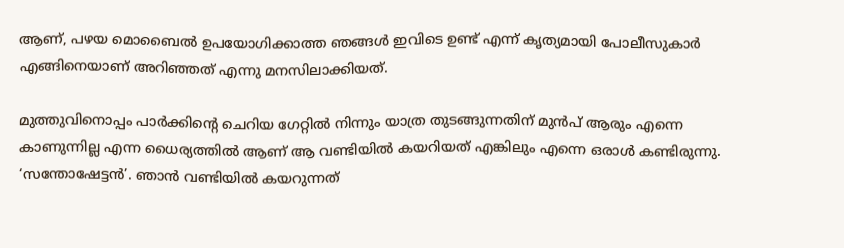ആണ്, പഴയ മൊബൈൽ ഉപയോഗിക്കാത്ത ഞങ്ങൾ ഇവിടെ ഉണ്ട് എന്ന് കൃത്യമായി പോലീസുകാർ എങ്ങിനെയാണ് അറിഞ്ഞത് എന്നു മനസിലാക്കിയത്.

മുത്തുവിനൊപ്പം പാർക്കിന്റെ ചെറിയ ഗേറ്റിൽ നിന്നും യാത്ര തുടങ്ങുന്നതിന് മുൻപ് ആരും എന്നെ കാണുന്നില്ല എന്ന ധൈര്യത്തിൽ ആണ് ആ വണ്ടിയിൽ കയറിയത് എങ്കിലും എന്നെ ഒരാൾ കണ്ടിരുന്നു. ‘സന്തോഷേട്ടൻ’. ഞാൻ വണ്ടിയിൽ കയറുന്നത്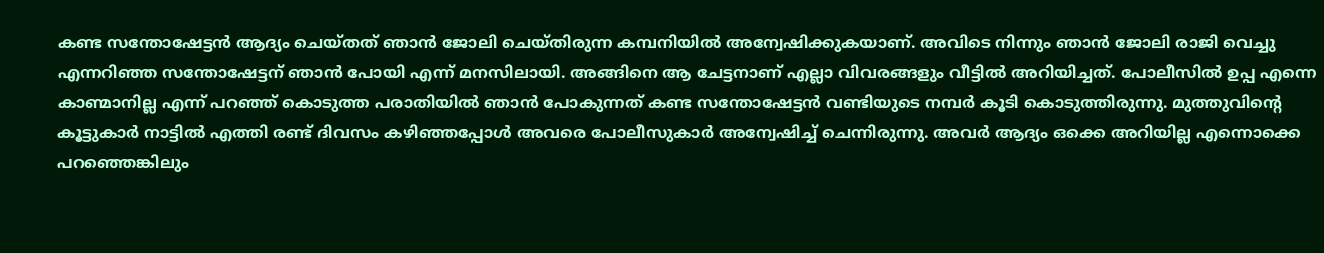കണ്ട സന്തോഷേട്ടൻ ആദ്യം ചെയ്തത് ഞാൻ ജോലി ചെയ്തിരുന്ന കമ്പനിയിൽ അന്വേഷിക്കുകയാണ്. അവിടെ നിന്നും ഞാൻ ജോലി രാജി വെച്ചു എന്നറിഞ്ഞ സന്തോഷേട്ടന് ഞാൻ പോയി എന്ന് മനസിലായി. അങ്ങിനെ ആ ചേട്ടനാണ് എല്ലാ വിവരങ്ങളും വീട്ടിൽ അറിയിച്ചത്. പോലീസിൽ ഉപ്പ എന്നെ കാണ്മാനില്ല എന്ന് പറഞ്ഞ് കൊടുത്ത പരാതിയിൽ ഞാൻ പോകുന്നത് കണ്ട സന്തോഷേട്ടൻ വണ്ടിയുടെ നമ്പർ കൂടി കൊടുത്തിരുന്നു. മുത്തുവിന്റെ കൂട്ടുകാർ നാട്ടിൽ എത്തി രണ്ട് ദിവസം കഴിഞ്ഞപ്പോൾ അവരെ പോലീസുകാർ അന്വേഷിച്ച് ചെന്നിരുന്നു. അവർ ആദ്യം ഒക്കെ അറിയില്ല എന്നൊക്കെ പറഞ്ഞെങ്കിലും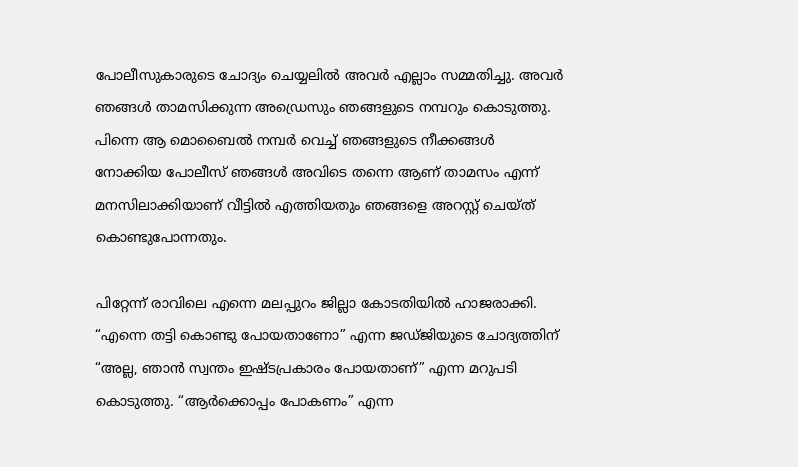പോലീസുകാരുടെ ചോദ്യം ചെയ്യലിൽ അവർ എല്ലാം സമ്മതിച്ചു. അവർ ഞങ്ങൾ താമസിക്കുന്ന അഡ്രെസും ഞങ്ങളുടെ നമ്പറും കൊടുത്തു. പിന്നെ ആ മൊബൈൽ നമ്പർ വെച്ച് ഞങ്ങളുടെ നീക്കങ്ങൾ നോക്കിയ പോലീസ് ഞങ്ങൾ അവിടെ തന്നെ ആണ് താമസം എന്ന് മനസിലാക്കിയാണ് വീട്ടിൽ എത്തിയതും ഞങ്ങളെ അറസ്റ്റ് ചെയ്ത് കൊണ്ടുപോന്നതും.

പിറ്റേന്ന് രാവിലെ എന്നെ മലപ്പുറം ജില്ലാ കോടതിയിൽ ഹാജരാക്കി. “എന്നെ തട്ടി കൊണ്ടു പോയതാണോ” എന്ന ജഡ്ജിയുടെ ചോദ്യത്തിന് “അല്ല, ഞാൻ സ്വന്തം ഇഷ്ടപ്രകാരം പോയതാണ്” എന്ന മറുപടി കൊടുത്തു. “ആർക്കൊപ്പം പോകണം” എന്ന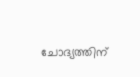ചോദ്യത്തിന്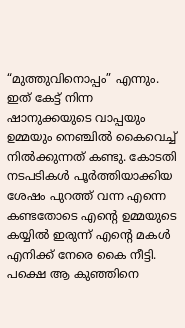“മുത്തുവിനൊപ്പം” എന്നും. ഇത് കേട്ട് നിന്ന ഷാനുക്കയുടെ വാപ്പയും ഉമ്മയും നെഞ്ചിൽ കൈവെച്ച് നിൽക്കുന്നത് കണ്ടു. കോടതി നടപടികൾ പൂർത്തിയാക്കിയ ശേഷം പുറത്ത് വന്ന എന്നെ കണ്ടതോടെ എന്റെ ഉമ്മയുടെ കയ്യിൽ ഇരുന്ന് എന്റെ മകൾ എനിക്ക് നേരെ കൈ നീട്ടി. പക്ഷെ ആ കുഞ്ഞിനെ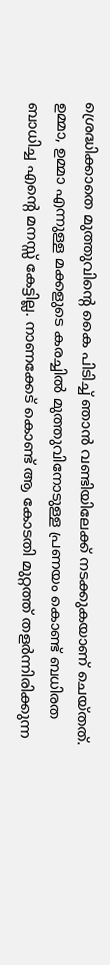ശ്രെദ്ധിക്കാതെ മുത്തുവിന്റെ കൈ പിടിച്ച് ഞാൻ വണ്ടിയിലേക്ക് നടക്കുകയാണ് ചെയ്തത്. ഉമ്മാ, ഉമ്മാ എന്നുള്ള മക്കളുടെ കരച്ചിൽ മുത്തുവിനോടുള്ള പ്രണയം കൊണ്ട് ബധിരത ബാധിച്ച എന്റെ മനസ്സ് കേട്ടില്ല. നാണക്കേട് കൊണ്ട് ആ കോടതി മുറ്റത്ത് തളർന്നിരിക്കുന്ന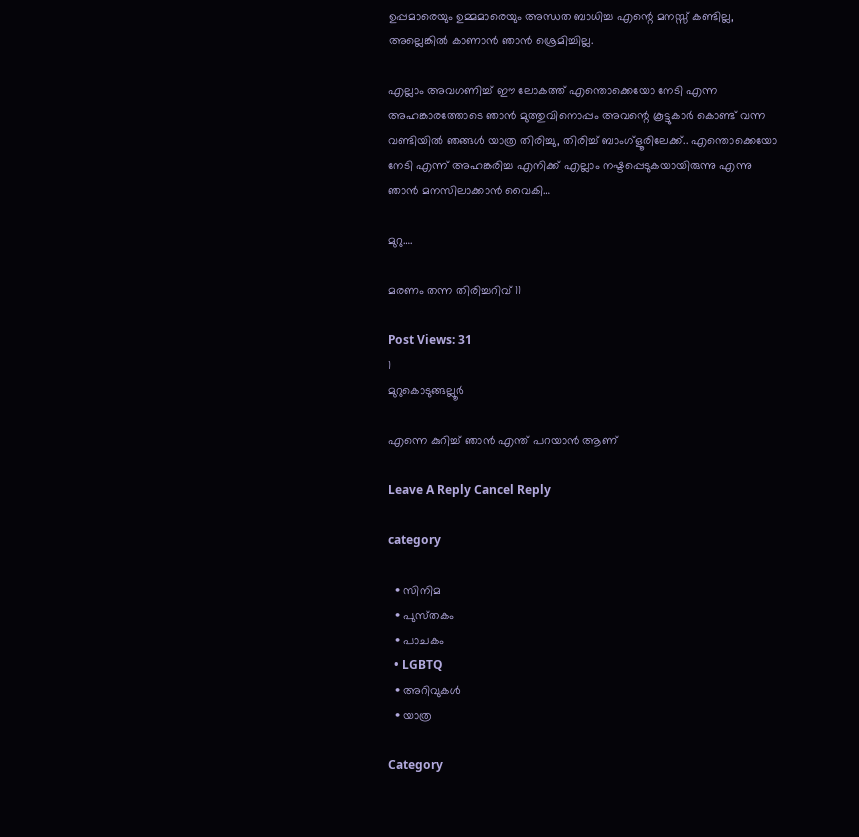ഉപ്പമാരെയും ഉമ്മമാരെയും അന്ധത ബാധിച്ച എന്റെ മനസ്സ് കണ്ടില്ല, അല്ലെങ്കിൽ കാണാൻ ഞാൻ ശ്രെമിച്ചില്ല.

എല്ലാം അവഗണിച്ച് ഈ ലോകത്ത് എന്തൊക്കെയോ നേടി എന്ന അഹങ്കാരത്തോടെ ഞാൻ മുത്തുവിനൊപ്പം അവന്റെ കൂട്ടുകാർ കൊണ്ട് വന്ന വണ്ടിയിൽ ഞങ്ങൾ യാത്ര തിരിച്ചു, തിരിച്ച് ബാംഗ്ളൂരിലേക്ക്.. എന്തൊക്കെയോ നേടി എന്ന് അഹങ്കരിച്ച എനിക്ക് എല്ലാം നഷ്ടപ്പെടുകയായിരുന്നു എന്നു ഞാൻ മനസിലാക്കാൻ വൈകി…

മുറു….

മരണം തന്ന തിരിച്ചറിവ് 11

Post Views: 31
1
മുറുകൊടുങ്ങല്ലൂർ

എന്നെ കുറിച്ച് ഞാൻ എന്ത് പറയാൻ ആണ്

Leave A Reply Cancel Reply

category

  • സിനിമ
  • പുസ്‌തകം
  • പാചകം
  • LGBTQ
  • അറിവുകൾ
  • യാത്ര

Category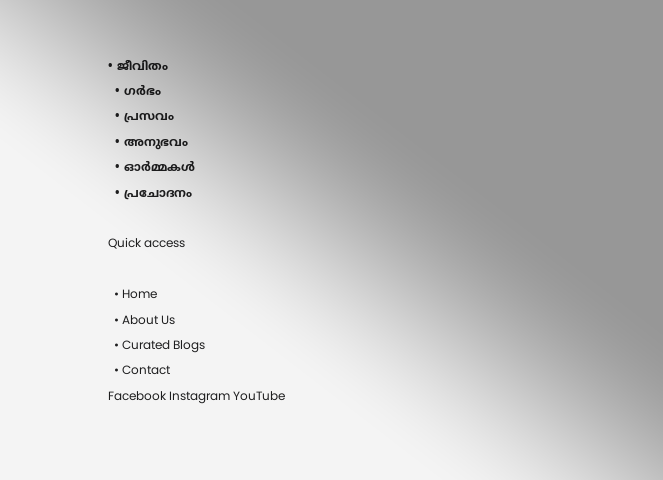• ജീവിതം
  • ഗർഭം
  • പ്രസവം
  • അനുഭവം
  • ഓർമ്മകൾ
  • പ്രചോദനം

Quick access

  • Home
  • About Us
  • Curated Blogs
  • Contact
Facebook Instagram YouTube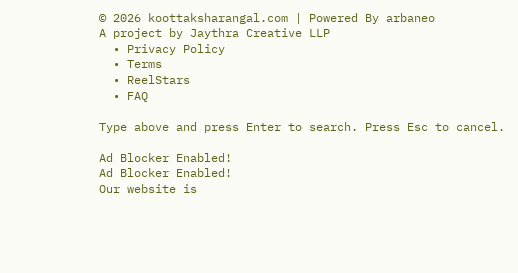© 2026 koottaksharangal.com | Powered By arbaneo
A project by Jaythra Creative LLP
  • Privacy Policy
  • Terms
  • ReelStars
  • FAQ

Type above and press Enter to search. Press Esc to cancel.

Ad Blocker Enabled!
Ad Blocker Enabled!
Our website is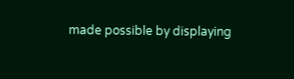made possible by displaying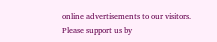online advertisements to our visitors. Please support us by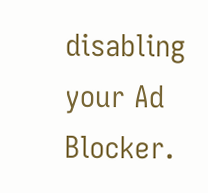disabling your Ad Blocker.